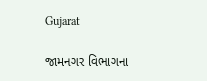Gujarat

જામનગર વિભાગના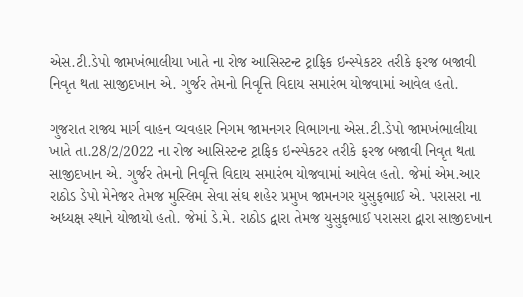એસ.ટી.ડેપો જામખંભાલીયા ખાતે ના રોજ આસિસ્ટન્ટ ટ્રાફિક ઇન્સ્પેકટર તરીકે ફરજ બજાવી નિવૃત થતા સાજીદખાન એ. ગુર્જર તેમનો નિવૃત્તિ વિદાય સમારંભ યોજવામાં આવેલ હતો.

ગુજરાત રાજ્ય માર્ગ વાહન વ્યવહાર નિગમ જામનગર વિભાગના એસ.ટી.ડેપો જામખંભાલીયા ખાતે તા.28/2/2022 ના રોજ આસિસ્ટન્ટ ટ્રાફિક ઇન્સ્પેકટર તરીકે ફરજ બજાવી નિવૃત થતા સાજીદખાન એ. ગુર્જર તેમનો નિવૃત્તિ વિદાય સમારંભ યોજવામાં આવેલ હતો. જેમાં એમ.આર રાઠોડ ડેપો મેનેજર તેમજ મુસ્લિમ સેવા સંઘ શહેર પ્રમુખ જામનગર યુસુફભાઈ એ. પરાસરા ના અધ્યક્ષ સ્થાને યોજાયો હતો. જેમાં ડે.મે. રાઠોડ દ્વારા તેમજ યુસુફભાઈ પરાસરા દ્વારા સાજીદખાન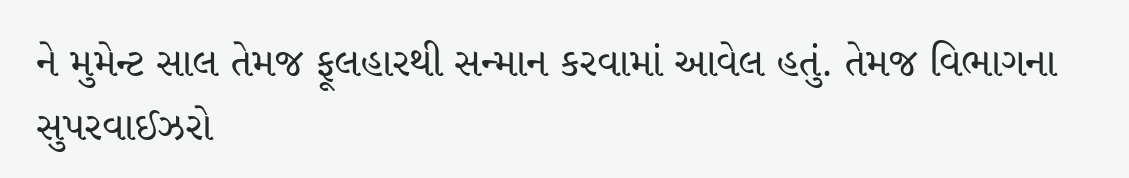ને મુમેન્ટ સાલ તેમજ ફૂલહારથી સન્માન કરવામાં આવેલ હતું. તેમજ વિભાગના સુપરવાઈઝરો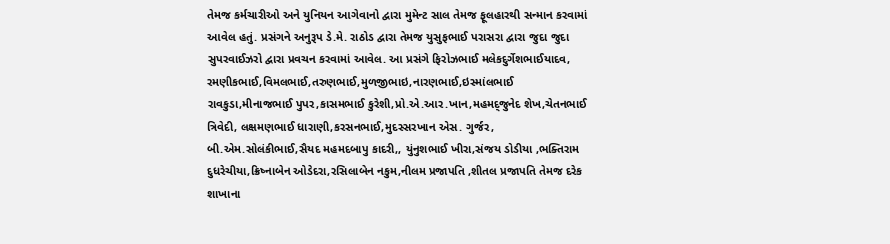તેમજ કર્મચારીઓ અને યુનિયન આગેવાનો દ્વારા મુમેન્ટ સાલ તેમજ ફૂલહારથી સન્માન કરવામાં આવેલ હતું. પ્રસંગને અનુરૂપ ડે.મે. રાઠોડ દ્વારા તેમજ યુસુફભાઈ પરાસરા દ્વારા જુદા જુદા સુપરવાઈઝરો દ્વારા પ્રવચન કરવામાં આવેલ. આ પ્રસંગે ફિરોઝભાઈ મલેકદુર્ગેશભાઈયાદવ, રમણીકભાઈ,વિમલભાઈ,તરુણભાઈ,મુળજીભાઇ,નારણભાઈ,ઇસ્માંલભાઈ રાવકુડા,મીનાજભાઈ પુપર,કાસમભાઈ કુરેશી,પ્રો.એ.આર.ખાન,મહમદ્જુનેદ શેખ,ચેતનભાઈ ત્રિવેદી, લક્ષમણભાઈ ધારાણી,કરસનભાઈ,મુદસ્સરખાન એસ. ગુર્જર, બી.એમ.સોલંકીભાઈ,સૈયદ મહમદબાપુ કાદરી,, યુંનુશભાઈ ખીરા,સંજય ડોડીયા ,ભક્તિરામ દુધરેચીયા,ક્રિષ્નાબેન ઓડેદરા,રસિલાબેન નકુમ,નીલમ પ્રજાપતિ ,શીતલ પ્રજાપતિ તેમજ દરેક શાખાના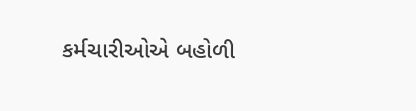કર્મચારીઓએ બહોળી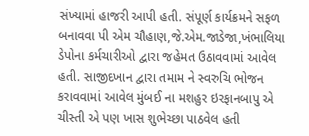સંખ્યામાં હાજરી આપી હતી. સંપૂર્ણ કાર્યક્રમને સફળ બનાવવા પી એમ ચૌહાણ,જે.એમ.જાડેજા,ખંભાલિયા ડેપોના કર્મચારીઓ દ્વારા જહેમત ઉઠાવવામાં આવેલ હતી. સાજીદખાન દ્વારા તમામ ને સ્વરુચિ ભોજન કરાવવામાં આવેલ મુંબઈ ના મશહુર ઇરફાનબાપુ એ ચીસ્તી એ પણ ખાસ શુભેચ્છા પાઠવેલ હતી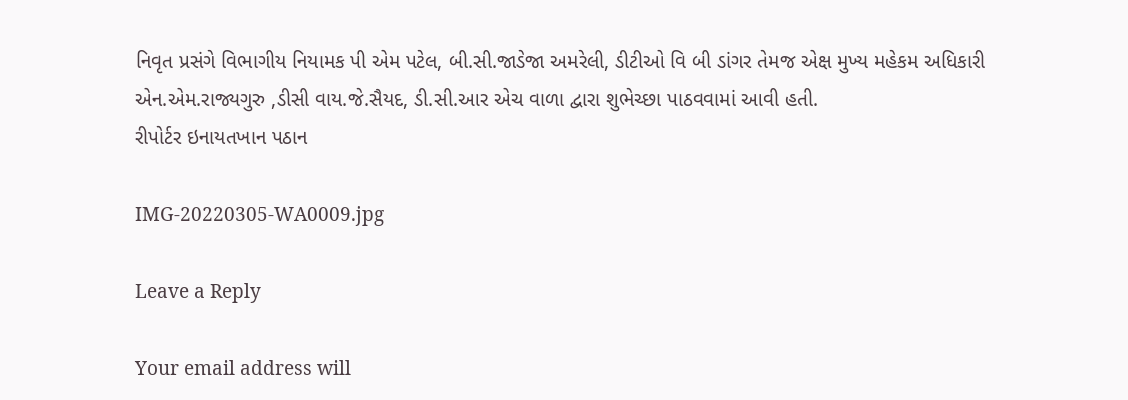નિવૃત પ્રસંગે વિભાગીય નિયામક પી એમ પટેલ, બી.સી.જાડેજા અમરેલી, ડીટીઓ વિ બી ડાંગર તેમજ એક્ષ મુખ્ય મહેકમ અધિકારી એન.એમ.રાજ્યગુરુ ,ડીસી વાય.જે.સૈયદ, ડી.સી.આર એચ વાળા દ્વારા શુભેચ્છા પાઠવવામાં આવી હતી.
રીપોર્ટર ઇનાયતખાન પઠાન

IMG-20220305-WA0009.jpg

Leave a Reply

Your email address will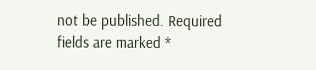not be published. Required fields are marked *